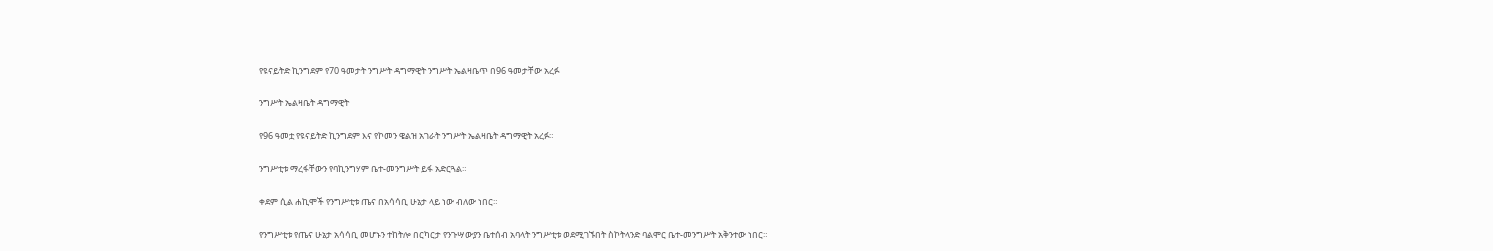የዩናይትድ ኪንግደም የ70 ዓመታት ንግሥት ዳግማዊት ንግሥት ኤልዛቤጥ በ96 ዓመታቸው አረፉ

ንግሥት ኤልዛቤት ዳግማዊት

የ96 ዓመቷ የዩናይትድ ኪንግደም እና የኮመን ዌልዝ አገራት ንግሥት ኤልዛቤት ዳግማዊት አረፉ።

ንግሥቲቱ ማረፋቸውን የባኪንግሃም ቤተ-መንግሥት ይፋ አድርጓል።

ቀደም ሲል ሐኪሞች የንግሥቲቱ ጤና በአሳሳቢ ሁኔታ ላይ ነው ብለው ነበር።

የንግሥቲቱ የጤና ሁኔታ አሳሳቢ መሆኑን ተከትሎ በርካርታ የንጉሣውያን ቤተሰብ አባላት ንግሥቲቱ ወደሚገኙበት ስኮትላንድ ባልሞር ቤተ-መንግሥት አቅንተው ነበር።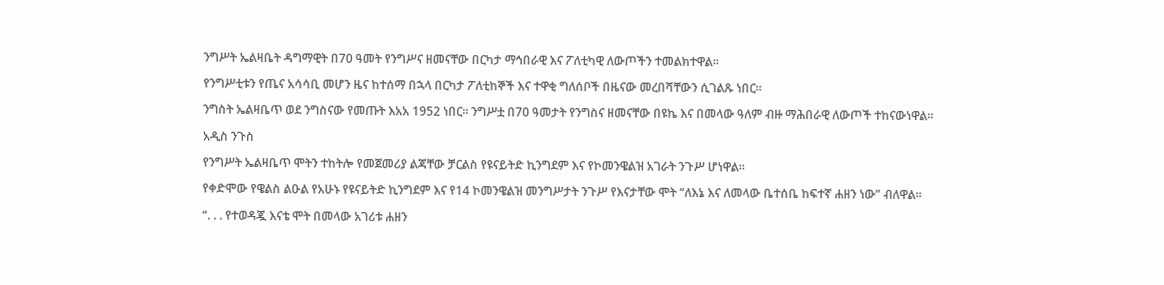ንግሥት ኤልዛቤት ዳግማዊት በ70 ዓመት የንግሥና ዘመናቸው በርካታ ማኅበራዊ እና ፖለቲካዊ ለውጦችን ተመልክተዋል።

የንግሥቲቱን የጤና አሳሳቢ መሆን ዜና ከተሰማ በኋላ በርካታ ፖለቲከኞች እና ተዋቂ ግለሰቦች በዜናው መረበሻቸውን ሲገልጹ ነበር።

ንግስት ኤልዛቤጥ ወደ ንግስናው የመጡት እአአ 1952 ነበር። ንግሥቷ በ70 ዓመታት የንግስና ዘመናቸው በዩኬ እና በመላው ዓለም ብዙ ማሕበራዊ ለውጦች ተከናውነዋል።

አዲስ ንጉስ

የንግሥት ኤልዛቤጥ ሞትን ተከትሎ የመጀመሪያ ልጃቸው ቻርልስ የዩናይትድ ኪንግደም እና የኮመንዌልዝ አገራት ንጉሥ ሆነዋል።

የቀድሞው የዌልስ ልዑል የአሁኑ የዩናይትድ ኪንግደም እና የ14 ኮመንዌልዝ መንግሥታት ንጉሥ የእናታቸው ሞት “ለእኔ እና ለመላው ቤተሰቤ ከፍተኛ ሐዘን ነው” ብለዋል።

“. . . የተወዳጇ እናቴ ሞት በመላው አገሪቱ ሐዘን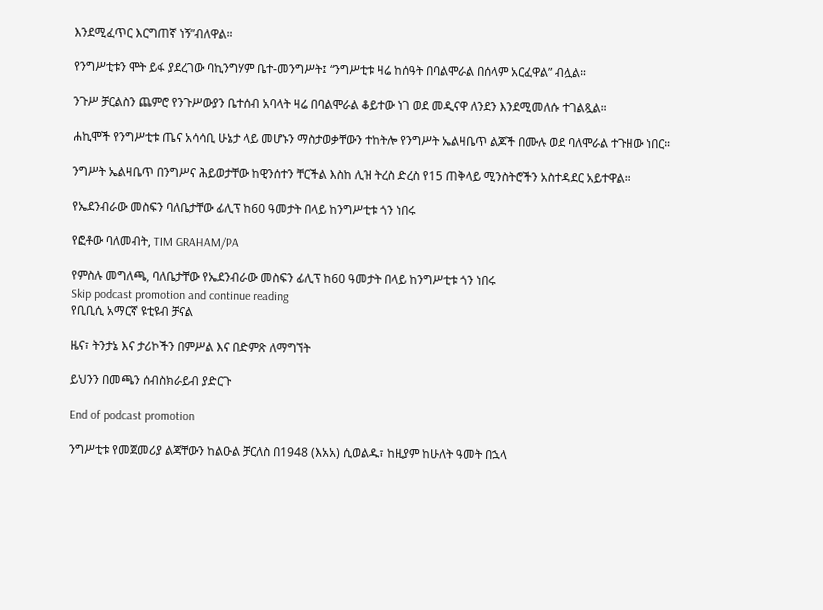እንደሚፈጥር እርግጠኛ ነኝ”ብለዋል።

የንግሥቲቱን ሞት ይፋ ያደረገው ባኪንግሃም ቤተ-መንግሥት፤ “ንግሥቲቱ ዛሬ ከሰዓት በባልሞራል በሰላም አርፈዋል” ብሏል።

ንጉሥ ቻርልስን ጨምሮ የንጉሥውያን ቤተሰብ አባላት ዛሬ በባልሞራል ቆይተው ነገ ወደ መዲናዋ ለንደን እንደሚመለሱ ተገልጿል።

ሐኪሞች የንግሥቲቱ ጤና አሳሳቢ ሁኔታ ላይ መሆኑን ማስታወቃቸውን ተከትሎ የንግሥት ኤልዛቤጥ ልጆች በሙሉ ወደ ባለሞራል ተጉዘው ነበር።

ንግሥት ኤልዛቤጥ በንግሥና ሕይወታቸው ከዊንሰተን ቸርችል እስከ ሊዝ ትረስ ድረስ የ15 ጠቅላይ ሚንስትሮችን አስተዳደር አይተዋል።

የኤደንብራው መስፍን ባለቤታቸው ፊሊፕ ከ60 ዓመታት በላይ ከንግሥቲቱ ጎን ነበሩ

የፎቶው ባለመብት, TIM GRAHAM/PA

የምስሉ መግለጫ, ባለቤታቸው የኤደንብራው መስፍን ፊሊፕ ከ60 ዓመታት በላይ ከንግሥቲቱ ጎን ነበሩ
Skip podcast promotion and continue reading
የቢቢሲ አማርኛ ዩቲዩብ ቻናል

ዜና፣ ትንታኔ እና ታሪኮችን በምሥል እና በድምጽ ለማግኘት

ይህንን በመጫን ሰብስክራይብ ያድርጉ

End of podcast promotion

ንግሥቲቱ የመጀመሪያ ልጃቸውን ከልዑል ቻርለስ በ1948 (እአአ) ሲወልዱ፣ ከዚያም ከሁለት ዓመት በኋላ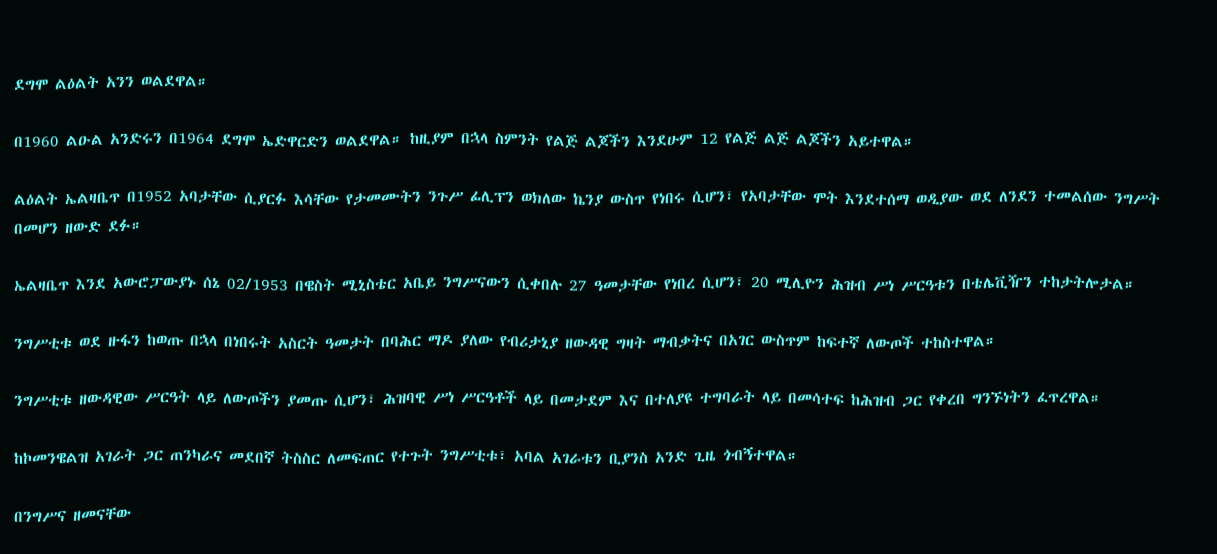ደግሞ ልዕልት አንን ወልደዋል።

በ1960 ልዑል አንድሩን በ1964 ደግሞ ኤድዋርድን ወልደዋል። ከዚያም በኋላ ስምንት የልጅ ልጆችን እንደሁም 12 የልጅ ልጅ ልጆችን አይተዋል።

ልዕልት ኤልዛቤጥ በ1952 አባታቸው ሲያርፉ እሳቸው የታመሙትን ንጉሥ ፊሊፕን ወክለው ኬንያ ውስጥ የነበሩ ሲሆን፣ የአባታቸው ሞት እንደተሰማ ወዲያው ወደ ለንደን ተመልሰው ንግሥት በመሆን ዘውድ ደፉ።

ኤልዛቤጥ እንደ አውሮፓውያኑ ሰኔ 02/1953 በዌስት ሚኒስቴር አቤይ ንግሥናውን ሲቀበሉ 27 ዓመታቸው የነበረ ሲሆን፣ 20 ሚሊዮን ሕዝብ ሥነ ሥርዓቱን በቴሌቪዥን ተከታትሎታል።

ንግሥቲቱ ወደ ዙፋን ከወጡ በኋላ በነበሩት አስርት ዓመታት በባሕር ማዶ ያለው የብሪታኒያ ዘውዳዊ ግዛት ማብቃትና በአገር ውስጥም ከፍተኛ ለውጦች ተከስተዋል።

ንግሥቲቱ ዘውዳዊው ሥርዓት ላይ ለውጦችን ያመጡ ሲሆን፣ ሕዝባዊ ሥነ ሥርዓቶች ላይ በመታደም እና በተለያዩ ተግባራት ላይ በመሳተፍ ከሕዝብ ጋር የቀረበ ግንኙነትን ፈጥረዋል።

ከኮመንዌልዝ አገራት ጋር ጠንካራና መደበኛ ትስስር ለመፍጠር የተጉት ንግሥቲቱ፣ አባል አገራቱን ቢያንስ አንድ ጊዜ ጎብኝተዋል።

በንግሥና ዘመናቸው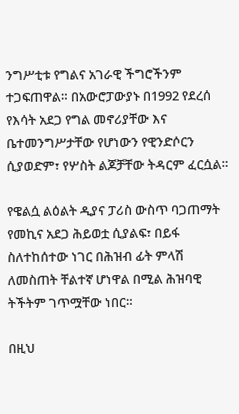ንግሥቲቱ የግልና አገራዊ ችግሮችንም ተጋፍጠዋል። በአውሮፓውያኑ በ1992 የደረሰ የእሳት አደጋ የግል መኖሪያቸው እና ቤተመንግሥታቸው የሆነውን የዊንድሶርን ሲያወድም፣ የሦስት ልጆቻቸው ትዳርም ፈርሷል።

የዌልሷ ልዕልት ዲያና ፓሪስ ውስጥ ባጋጠማት የመኪና አደጋ ሕይወቷ ሲያልፍ፣ በይፋ ስለተከሰተው ነገር በሕዝብ ፊት ምላሽ ለመስጠት ቸልተኛ ሆነዋል በሚል ሕዝባዊ ትችትም ገጥሟቸው ነበር።

በዚህ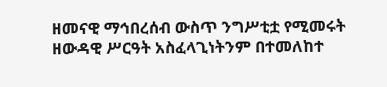ዘመናዊ ማኅበረሰብ ውስጥ ንግሥቲቷ የሚመሩት ዘውዳዊ ሥርዓት አስፈላጊነትንም በተመለከተ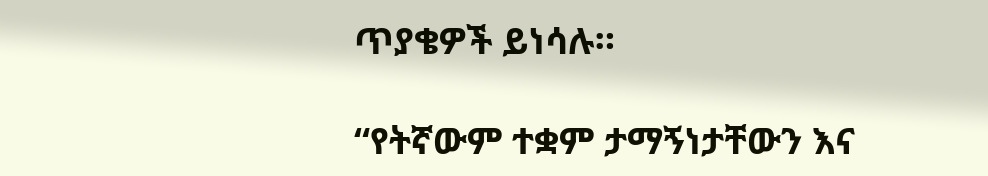ጥያቄዎች ይነሳሉ።

“የትኛውም ተቋም ታማኝነታቸውን እና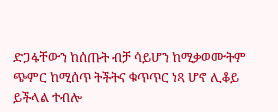ድጋፋቸውን ከሰጡት ብቻ ሳይሆን ከሚቃወሙትም ጭምር ከሚሰጥ ትችትና ቁጥጥር ነጻ ሆኖ ሊቆይ ይችላል ተብሎ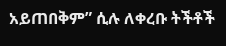አይጠበቅም” ሲሉ ለቀረቡ ትችቶች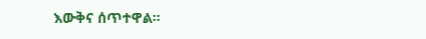እውቅና ሰጥተዋል።